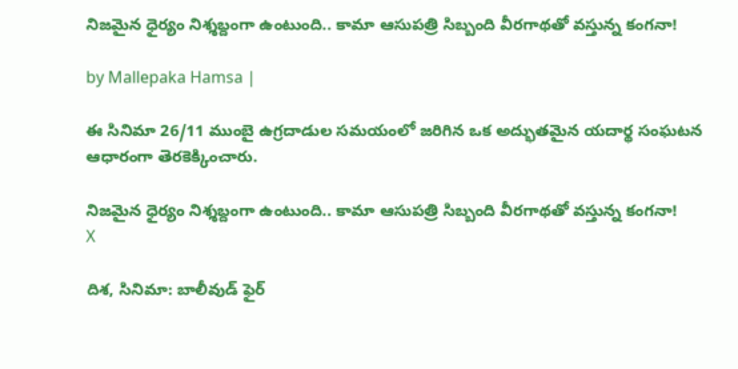నిజమైన ధైర్యం నిశ్శబ్దంగా ఉంటుంది.. కామా ఆసుపత్రి సిబ్బంది వీరగాథతో వస్తున్న కంగనా!

by Mallepaka Hamsa |

ఈ సినిమా 26/11 ముంబై ఉగ్రదాడుల సమయంలో జరిగిన ఒక అద్భుతమైన యదార్థ సంఘటన ఆధారంగా తెరకెక్కించారు.

నిజమైన ధైర్యం నిశ్శబ్దంగా ఉంటుంది.. కామా ఆసుపత్రి సిబ్బంది వీరగాథతో వస్తున్న కంగనా!
X

దిశ, సినిమా: బాలీవుడ్ ఫైర్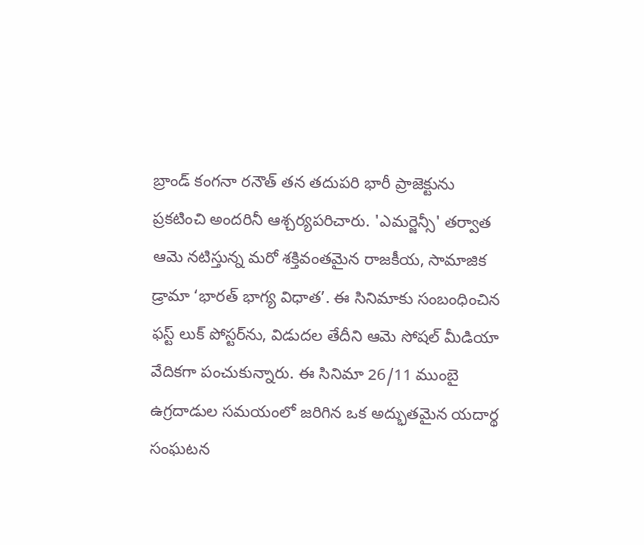బ్రాండ్ కంగనా రనౌత్ తన తదుపరి భారీ ప్రాజెక్టును ప్రకటించి అందరినీ ఆశ్చర్యపరిచారు. 'ఎమర్జెన్సీ' తర్వాత ఆమె నటిస్తున్న మరో శక్తివంతమైన రాజకీయ, సామాజిక డ్రామా ‘భారత్ భాగ్య విధాత’. ఈ సినిమాకు సంబంధించిన ఫస్ట్ లుక్ పోస్టర్‌ను, విడుదల తేదీని ఆమె సోషల్ మీడియా వేదికగా పంచుకున్నారు. ఈ సినిమా 26/11 ముంబై ఉగ్రదాడుల సమయంలో జరిగిన ఒక అద్భుతమైన యదార్థ సంఘటన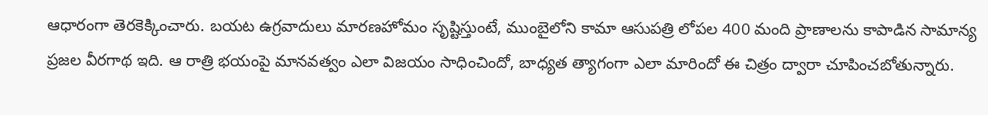ఆధారంగా తెరకెక్కించారు. బయట ఉగ్రవాదులు మారణహోమం సృష్టిస్తుంటే, ముంబైలోని కామా ఆసుపత్రి లోపల 400 మంది ప్రాణాలను కాపాడిన సామాన్య ప్రజల వీరగాథ ఇది. ఆ రాత్రి భయంపై మానవత్వం ఎలా విజయం సాధించిందో, బాధ్యత త్యాగంగా ఎలా మారిందో ఈ చిత్రం ద్వారా చూపించబోతున్నారు.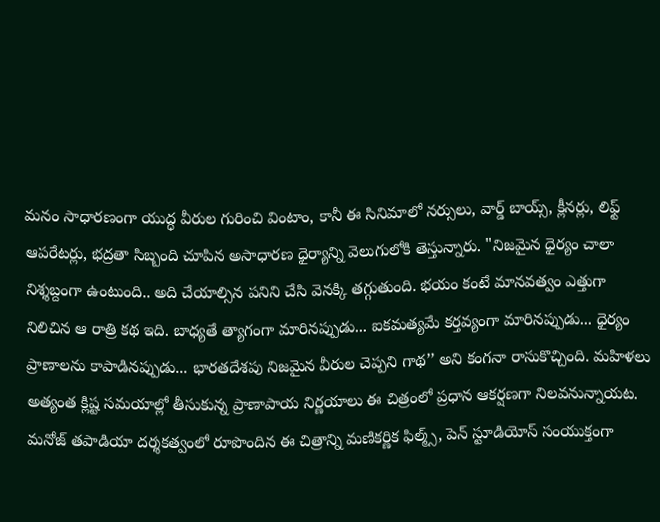మనం సాధారణంగా యుద్ధ వీరుల గురించి వింటాం, కానీ ఈ సినిమాలో నర్సులు, వార్డ్ బాయ్స్, క్లీనర్లు, లిఫ్ట్ ఆపరేటర్లు, భద్రతా సిబ్బంది చూపిన అసాధారణ ధైర్యాన్ని వెలుగులోకి తెస్తున్నారు. "నిజమైన ధైర్యం చాలా నిశ్శబ్దంగా ఉంటుంది.. అది చేయాల్సిన పనిని చేసి వెనక్కి తగ్గుతుంది. భయం కంటే మానవత్వం ఎత్తుగా నిలిచిన ఆ రాత్రి కథ ఇది. బాధ్యతే త్యాగంగా మారినప్పుడు... ఐకమత్యమే కర్తవ్యంగా మారినప్పుడు... ధైర్యం ప్రాణాలను కాపాడినప్పుడు... భారతదేశపు నిజమైన వీరుల చెప్పని గాథ’’ అని కంగనా రాసుకొచ్చింది. మహిళలు అత్యంత క్లిష్ట సమయాల్లో తీసుకున్న ప్రాణాపాయ నిర్ణయాలు ఈ చిత్రంలో ప్రధాన ఆకర్షణగా నిలవనున్నాయట. మనోజ్ తపాడియా దర్శకత్వంలో రూపొందిన ఈ చిత్రాన్ని మణికర్ణిక ఫిల్మ్స్, పెన్ స్టూడియోస్ సంయుక్తంగా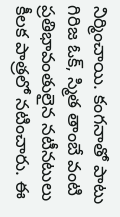నిర్మించాయి. కంగనాతో పాటు గిరిజ ఓక్, స్మిత తాంబే వంటి ప్రతిభావంతులైన నటీనటులు కీలక పాత్రలో నటించారు. ఈ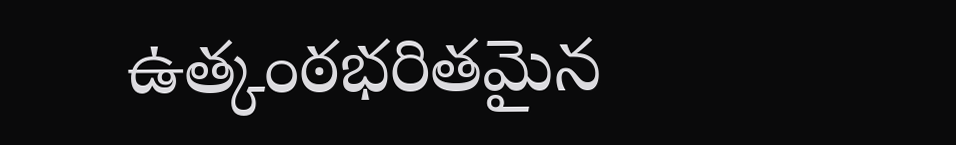ఉత్కంఠభరితమైన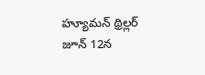హ్యూమన్ థ్రిల్లర్ జూన్ 12న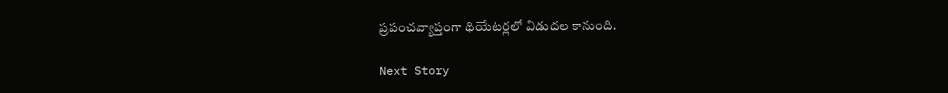ప్రపంచవ్యాప్తంగా థియేటర్లలో విడుదల కానుంది.

Next Story